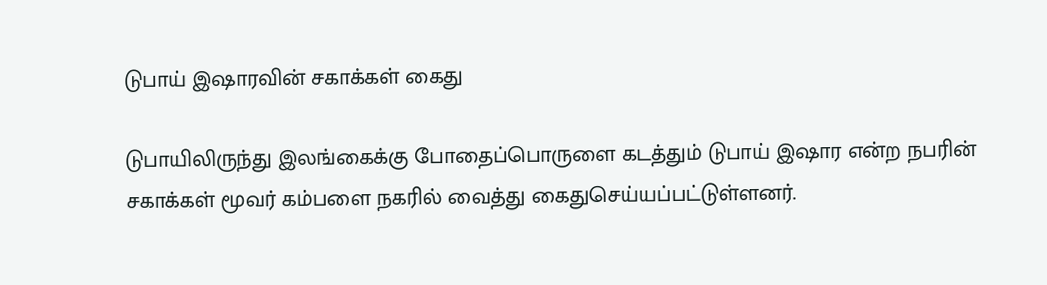டுபாய் இஷாரவின் சகாக்கள் கைது

டுபாயிலிருந்து இலங்கைக்கு போதைப்பொருளை கடத்தும் டுபாய் இஷார என்ற நபரின் சகாக்கள் மூவர் கம்பளை நகரில் வைத்து கைதுசெய்யப்பட்டுள்ளனர்.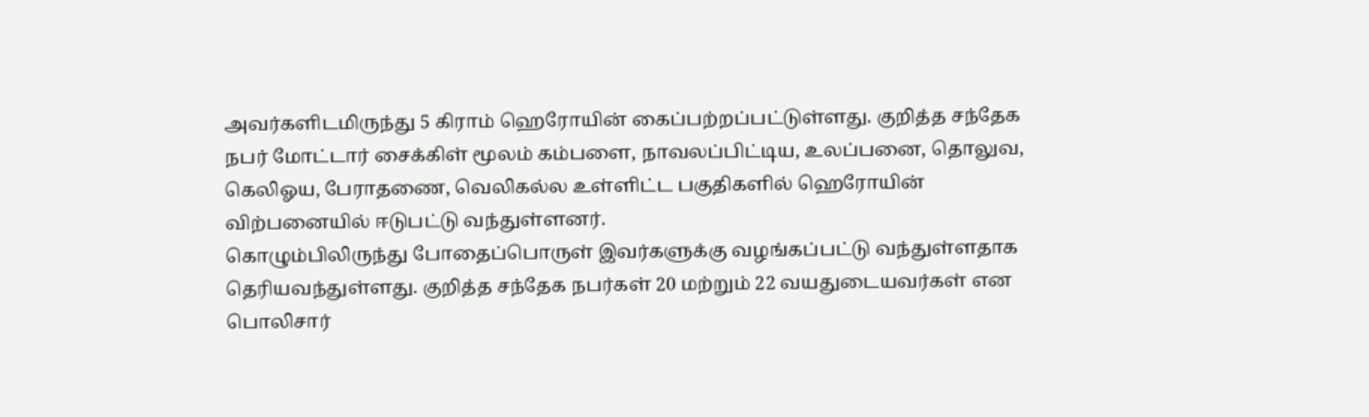அவர்களிடமிருந்து 5 கிராம் ஹெரோயின் கைப்பற்றப்பட்டுள்ளது. குறித்த சந்தேக நபர் மோட்டார் சைக்கிள் மூலம் கம்பளை, நாவலப்பிட்டிய, உலப்பனை, தொலுவ, கெலிஓய, பேராதணை, வெலிகல்ல உள்ளிட்ட பகுதிகளில் ஹெரோயின் விற்பனையில் ஈடுபட்டு வந்துள்ளனர்.
கொழும்பிலிருந்து போதைப்பொருள் இவர்களுக்கு வழங்கப்பட்டு வந்துள்ளதாக தெரியவந்துள்ளது. குறித்த சந்தேக நபர்கள் 20 மற்றும் 22 வயதுடையவர்கள் என பொலிசார்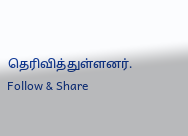தெரிவித்துள்ளனர்.
Follow & Share